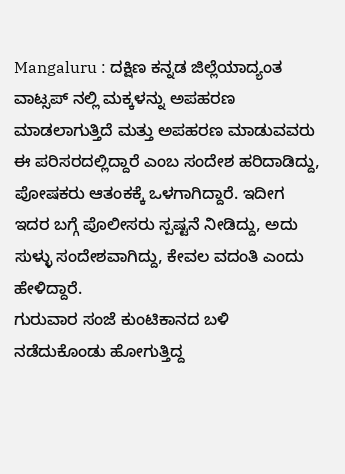Mangaluru : ದಕ್ಷಿಣ ಕನ್ನಡ ಜಿಲ್ಲೆಯಾದ್ಯಂತ ವಾಟ್ಸಪ್ ನಲ್ಲಿ ಮಕ್ಕಳನ್ನು ಅಪಹರಣ ಮಾಡಲಾಗುತ್ತಿದೆ ಮತ್ತು ಅಪಹರಣ ಮಾಡುವವರು ಈ ಪರಿಸರದಲ್ಲಿದ್ದಾರೆ ಎಂಬ ಸಂದೇಶ ಹರಿದಾಡಿದ್ದು, ಪೋಷಕರು ಆತಂಕಕ್ಕೆ ಒಳಗಾಗಿದ್ದಾರೆ. ಇದೀಗ ಇದರ ಬಗ್ಗೆ ಪೊಲೀಸರು ಸ್ಪಷ್ಟನೆ ನೀಡಿದ್ದು, ಅದು ಸುಳ್ಳು ಸಂದೇಶವಾಗಿದ್ದು, ಕೇವಲ ವದಂತಿ ಎಂದು ಹೇಳಿದ್ದಾರೆ.
ಗುರುವಾರ ಸಂಜೆ ಕುಂಟಿಕಾನದ ಬಳಿ ನಡೆದುಕೊಂಡು ಹೋಗುತ್ತಿದ್ದ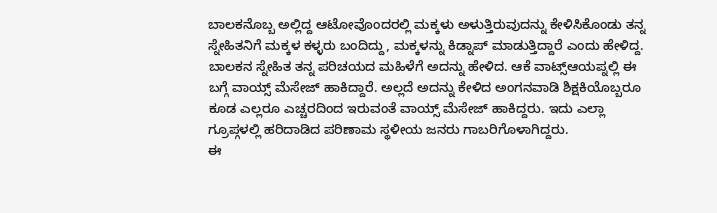ಬಾಲಕನೊಬ್ಬ ಅಲ್ಲಿದ್ದ ಆಟೋವೊಂದರಲ್ಲಿ ಮಕ್ಕಳು ಅಳುತ್ತಿರುವುದನ್ನು ಕೇಳಿಸಿಕೊಂಡು ತನ್ನ ಸ್ನೇಹಿತನಿಗೆ ಮಕ್ಕಳ ಕಳ್ಳರು ಬಂದಿದ್ದು, ಮಕ್ಕಳನ್ನು ಕಿಡ್ನಾಪ್ ಮಾಡುತ್ತಿದ್ದಾರೆ ಎಂದು ಹೇಳಿದ್ದ. ಬಾಲಕನ ಸ್ನೇಹಿತ ತನ್ನ ಪರಿಚಯದ ಮಹಿಳೆಗೆ ಅದನ್ನು ಹೇಳಿದ. ಆಕೆ ವಾಟ್ಸ್ಆಯಪ್ನಲ್ಲಿ ಈ ಬಗ್ಗೆ ವಾಯ್ಸ್ ಮೆಸೇಜ್ ಹಾಕಿದ್ದಾರೆ. ಅಲ್ಲದೆ ಅದನ್ನು ಕೇಳಿದ ಅಂಗನವಾಡಿ ಶಿಕ್ಷಕಿಯೊಬ್ಬರೂ ಕೂಡ ಎಲ್ಲರೂ ಎಚ್ಚರದಿಂದ ಇರುವಂತೆ ವಾಯ್ಸ್ ಮೆಸೇಜ್ ಹಾಕಿದ್ದರು. ಇದು ಎಲ್ಲಾ ಗ್ರೂಪ್ಗಳಲ್ಲಿ ಹರಿದಾಡಿದ ಪರಿಣಾಮ ಸ್ಥಳೀಯ ಜನರು ಗಾಬರಿಗೊಳಾಗಿದ್ದರು.
ಈ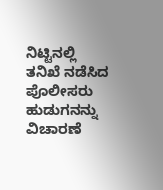ನಿಟ್ಟಿನಲ್ಲಿ ತನಿಖೆ ನಡೆಸಿದ ಪೊಲೀಸರು ಹುಡುಗನನ್ನು ವಿಚಾರಣೆ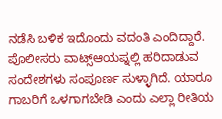ನಡೆಸಿ ಬಳಿಕ ಇದೊಂದು ವದಂತಿ ಎಂದಿದ್ದಾರೆ. ಪೊಲೀಸರು ವಾಟ್ಸ್ಆಯಪ್ನಲ್ಲಿ ಹರಿದಾಡುವ ಸಂದೇಶಗಳು ಸಂಪೂರ್ಣ ಸುಳ್ಳಾಗಿದೆ. ಯಾರೂ ಗಾಬರಿಗೆ ಒಳಗಾಗಬೇಡಿ ಎಂದು ಎಲ್ಲಾ ರೀತಿಯ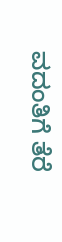ವದಂತಿಗೆ ತೆರೆ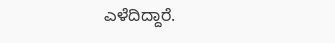ಎಳೆದಿದ್ದಾರೆ.